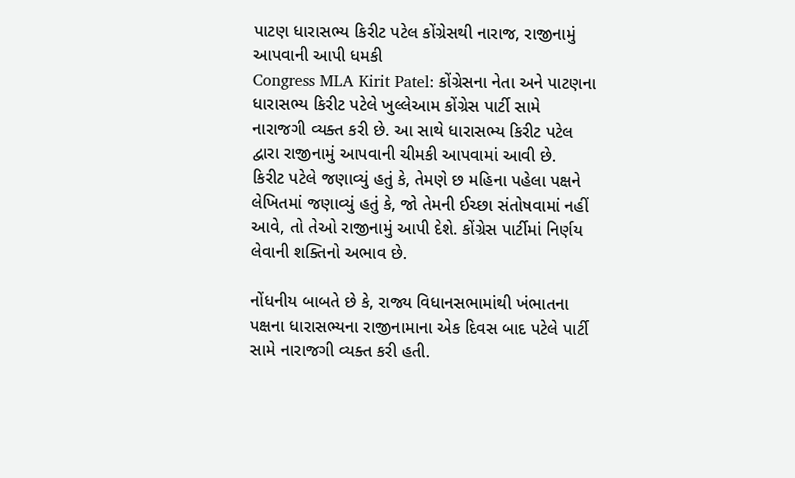પાટણ ધારાસભ્ય કિરીટ પટેલ કોંગ્રેસથી નારાજ, રાજીનામું આપવાની આપી ધમકી
Congress MLA Kirit Patel: કોંગ્રેસના નેતા અને પાટણના ધારાસભ્ય કિરીટ પટેલે ખુલ્લેઆમ કોંગ્રેસ પાર્ટી સામે નારાજગી વ્યક્ત કરી છે. આ સાથે ધારાસભ્ય કિરીટ પટેલ દ્વારા રાજીનામું આપવાની ચીમકી આપવામાં આવી છે.
કિરીટ પટેલે જણાવ્યું હતું કે, તેમણે છ મહિના પહેલા પક્ષને લેખિતમાં જણાવ્યું હતું કે, જો તેમની ઈચ્છા સંતોષવામાં નહીં આવે, તો તેઓ રાજીનામું આપી દેશે. કોંગ્રેસ પાર્ટીમાં નિર્ણય લેવાની શક્તિનો અભાવ છે.

નોંધનીય બાબતે છે કે, રાજ્ય વિધાનસભામાંથી ખંભાતના પક્ષના ધારાસભ્યના રાજીનામાના એક દિવસ બાદ પટેલે પાર્ટી સામે નારાજગી વ્યક્ત કરી હતી.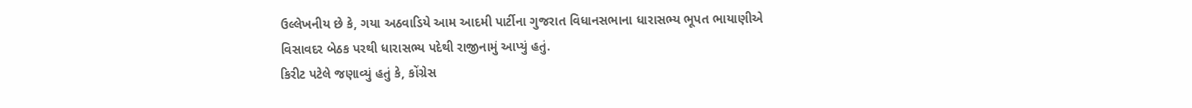ઉલ્લેખનીય છે કે, ગયા અઠવાડિયે આમ આદમી પાર્ટીના ગુજરાત વિધાનસભાના ધારાસભ્ય ભૂપત ભાયાણીએ વિસાવદર બેઠક પરથી ધારાસભ્ય પદેથી રાજીનામું આપ્યું હતું.
કિરીટ પટેલે જણાવ્યું હતું કે, કોંગ્રેસ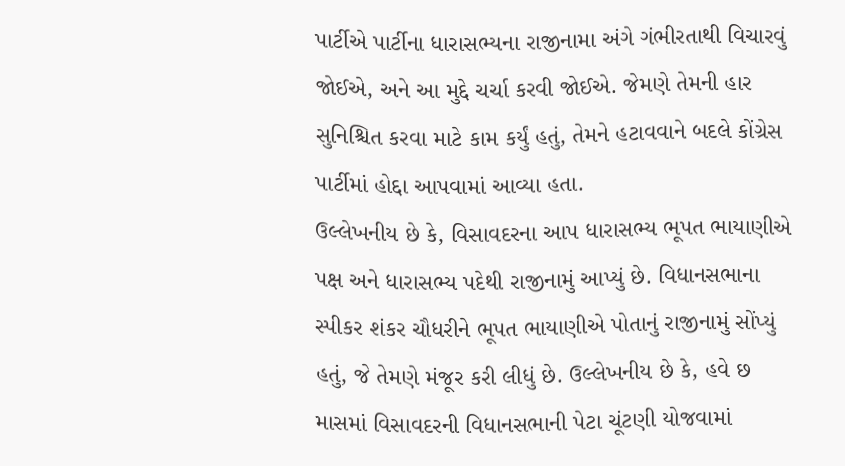પાર્ટીએ પાર્ટીના ધારાસભ્યના રાજીનામા અંગે ગંભીરતાથી વિચારવું જોઈએ, અને આ મુદ્દે ચર્ચા કરવી જોઈએ. જેમણે તેમની હાર સુનિશ્ચિત કરવા માટે કામ કર્યું હતું, તેમને હટાવવાને બદલે કોંગ્રેસ પાર્ટીમાં હોદ્દા આપવામાં આવ્યા હતા.
ઉલ્લેખનીય છે કે, વિસાવદરના આપ ધારાસભ્ય ભૂપત ભાયાણીએ પક્ષ અને ધારાસભ્ય પદેથી રાજીનામું આપ્યું છે. વિધાનસભાના સ્પીકર શંકર ચૌધરીને ભૂપત ભાયાણીએ પોતાનું રાજીનામું સોંપ્યું હતું, જે તેમણે મંજૂર કરી લીધું છે. ઉલ્લેખનીય છે કે, હવે છ માસમાં વિસાવદરની વિધાનસભાની પેટા ચૂંટણી યોજવામાં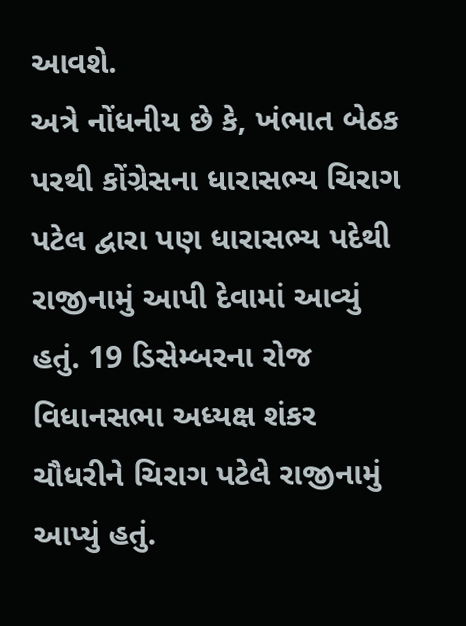આવશે.
અત્રે નોંધનીય છે કે, ખંભાત બેઠક પરથી કોંગ્રેસના ધારાસભ્ય ચિરાગ પટેલ દ્વારા પણ ધારાસભ્ય પદેથી રાજીનામું આપી દેવામાં આવ્યું હતું. 19 ડિસેમ્બરના રોજ વિધાનસભા અધ્યક્ષ શંકર ચૌધરીને ચિરાગ પટેલે રાજીનામું આપ્યું હતું.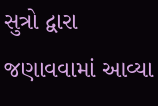સુત્રો દ્વારા જણાવવામાં આવ્યા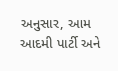અનુસાર, આમ આદમી પાર્ટી અને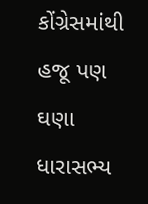કોંગ્રેસમાંથી હજૂ પણ ઘણા ધારાસભ્ય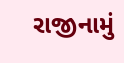રાજીનામું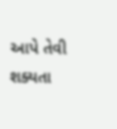આપે તેવી શક્યતા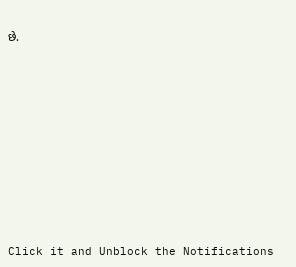છે.












Click it and Unblock the Notifications